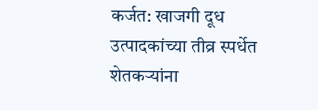कर्जत: खाजगी दूध उत्पादकांच्या तीव्र स्पर्धेत शेतकऱ्यांना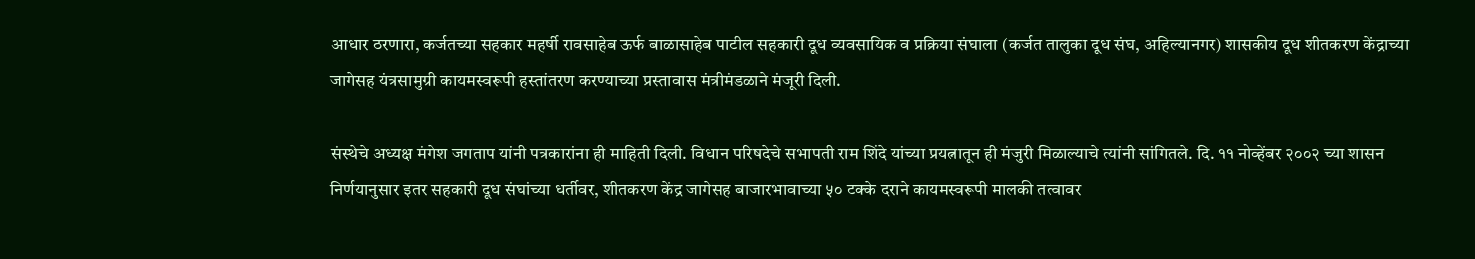आधार ठरणारा, कर्जतच्या सहकार महर्षी रावसाहेब ऊर्फ बाळासाहेब पाटील सहकारी दूध व्यवसायिक व प्रक्रिया संघाला (कर्जत तालुका दूध संघ, अहिल्यानगर) शासकीय दूध शीतकरण केंद्राच्या जागेसह यंत्रसामुग्री कायमस्वरूपी हस्तांतरण करण्याच्या प्रस्तावास मंत्रीमंडळाने मंजूरी दिली.

संस्थेचे अध्यक्ष मंगेश जगताप यांनी पत्रकारांना ही माहिती दिली. विधान परिषदेचे सभापती राम शिंदे यांच्या प्रयत्नातून ही मंजुरी मिळाल्याचे त्यांनी सांगितले. दि. ११ नोव्हेंबर २००२ च्या शासन निर्णयानुसार इतर सहकारी दूध संघांच्या धर्तीवर, शीतकरण केंद्र जागेसह बाजारभावाच्या ५० टक्के दराने कायमस्वरूपी मालकी तत्वावर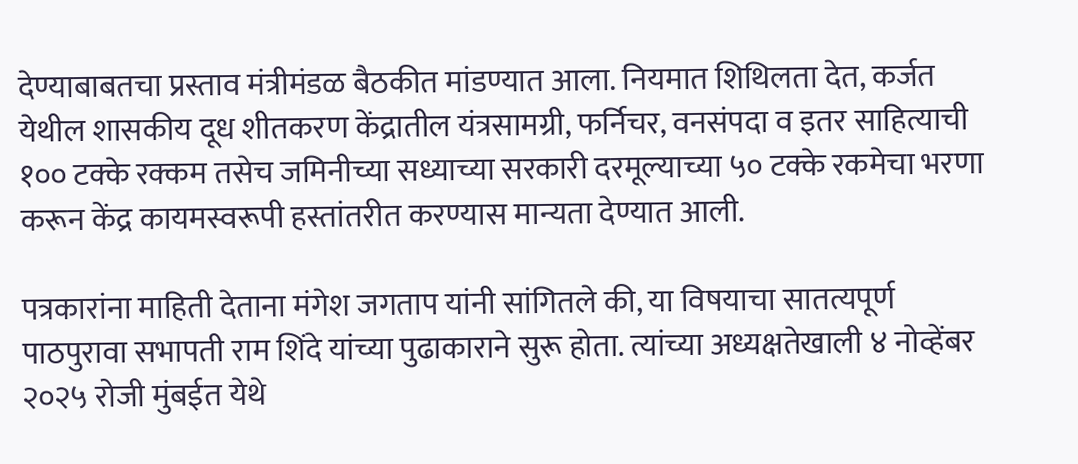देण्याबाबतचा प्रस्ताव मंत्रीमंडळ बैठकीत मांडण्यात आला. नियमात शिथिलता देत, कर्जत येथील शासकीय दूध शीतकरण केंद्रातील यंत्रसामग्री, फर्निचर, वनसंपदा व इतर साहित्याची १०० टक्के रक्कम तसेच जमिनीच्या सध्याच्या सरकारी दरमूल्याच्या ५० टक्के रकमेचा भरणा करून केंद्र कायमस्वरूपी हस्तांतरीत करण्यास मान्यता देण्यात आली.

पत्रकारांना माहिती देताना मंगेश जगताप यांनी सांगितले की, या विषयाचा सातत्यपूर्ण पाठपुरावा सभापती राम शिंदे यांच्या पुढाकाराने सुरू होता. त्यांच्या अध्यक्षतेखाली ४ नोव्हेंबर २०२५ रोजी मुंबईत येथे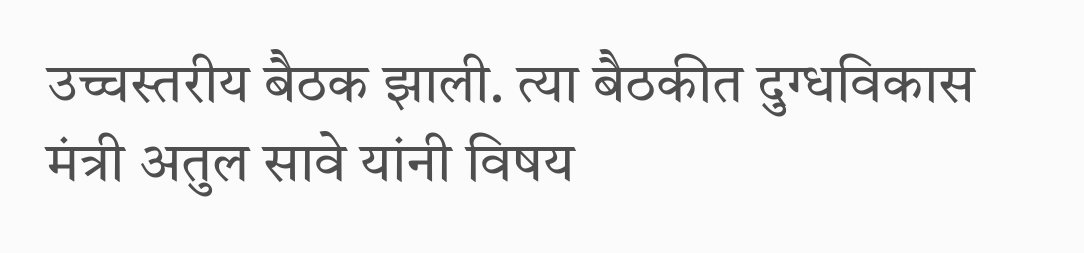उच्चस्तरीय बैठक झाली. त्या बैठकीत दुग्धविकास मंत्री अतुल सावे यांनी विषय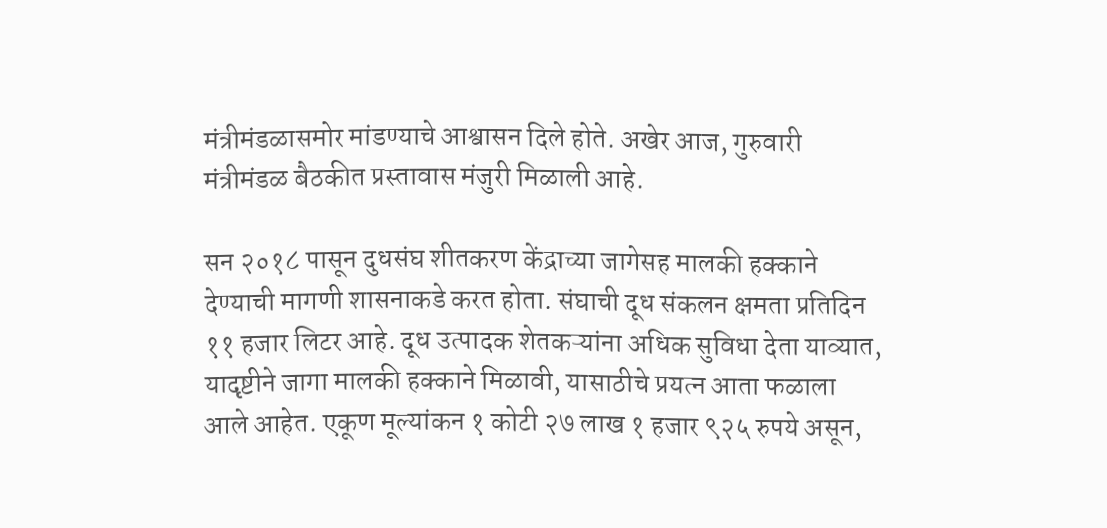मंत्रीमंडळासमोर मांडण्याचे आश्वासन दिले होते. अखेर आज, गुरुवारी मंत्रीमंडळ बैठकीत प्रस्तावास मंजुरी मिळाली आहे.

सन २०१८ पासून दुधसंघ शीतकरण केंद्राच्या जागेसह मालकी हक्काने देण्याची मागणी शासनाकडे करत होता. संघाची दूध संकलन क्षमता प्रतिदिन ११ हजार लिटर आहे. दूध उत्पादक शेतकऱ्यांना अधिक सुविधा देता याव्यात, यादृष्टीने जागा मालकी हक्काने मिळावी, यासाठीचे प्रयत्न आता फळाला आले आहेत. एकूण मूल्यांकन १ कोटी २७ लाख १ हजार ९२५ रुपये असून,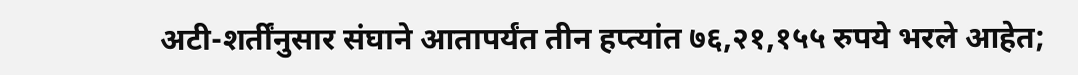अटी-शर्तींनुसार संघाने आतापर्यंत तीन हप्त्यांत ७६,२१,१५५ रुपये भरले आहेत;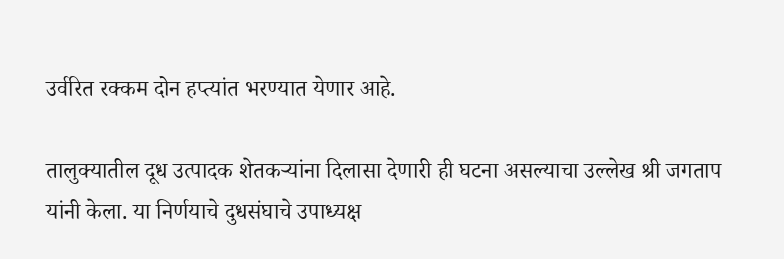उर्वरित रक्कम दोन हप्त्यांत भरण्यात येणार आहे.

तालुक्यातील दूध उत्पादक शेतकऱ्यांना दिलासा देणारी ही घटना असल्याचा उल्लेख श्री जगताप यांनी केला. या निर्णयाचे दुधसंघाचे उपाध्यक्ष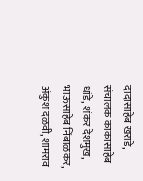दादासाहेब खराडे, संचालक काकासाहेब धांडे, शंकर देशमुख, भाऊसाहेब निंबाळकर, अंकुश दळवी, शामराव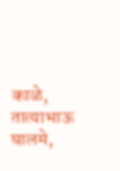काळे, तात्याभाऊ घालमे,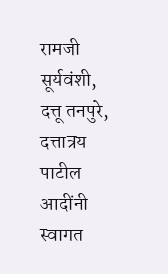रामजी सूर्यवंशी, दत्तू तनपुरे, दत्तात्रय पाटील आदींनी स्वागत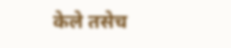केले तसेच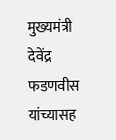मुख्यमंत्री देवेंद्र फडणवीस यांच्यासह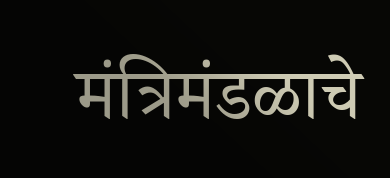मंत्रिमंडळाचे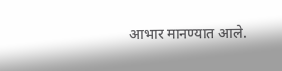आभार मानण्यात आले.